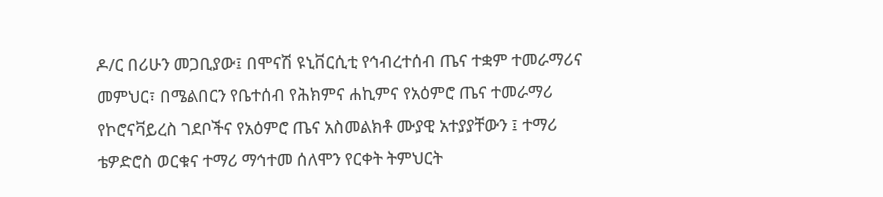ዶ/ር በሪሁን መጋቢያው፤ በሞናሽ ዩኒቨርሲቲ የኅብረተሰብ ጤና ተቋም ተመራማሪና መምህር፣ በሜልበርን የቤተሰብ የሕክምና ሐኪምና የአዕምሮ ጤና ተመራማሪ የኮሮናቫይረስ ገደቦችና የአዕምሮ ጤና አስመልክቶ ሙያዊ አተያያቸውን ፤ ተማሪ ቴዎድሮስ ወርቁና ተማሪ ማኅተመ ሰለሞን የርቀት ትምህርት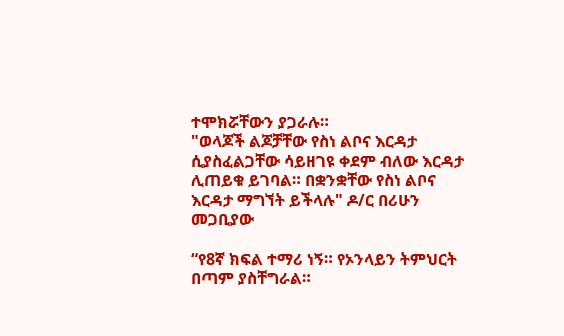ተሞክሯቸውን ያጋራሉ።
"ወላጆች ልጆቻቸው የስነ ልቦና እርዳታ ሲያስፈልጋቸው ሳይዘገዩ ቀደም ብለው እርዳታ ሊጠይቁ ይገባል። በቋንቋቸው የስነ ልቦና እርዳታ ማግኘት ይችላሉ" ዶ/ር በሪሁን መጋቢያው

“የ8ኛ ክፍል ተማሪ ነኝ። የኦንላይን ትምህርት በጣም ያስቸግራል።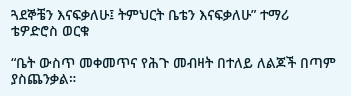ጓደኞቼን እናፍቃለሁ፤ ትምህርት ቤቴን እናፍቃለሁ” ተማሪ ቴዎድሮስ ወርቁ

“ቤት ውስጥ መቀመጥና የሕጉ መብዛት በተለይ ለልጆች በጣም ያስጨንቃል።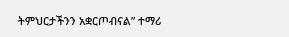ትምህርታችንን አቋርጦብናል” ተማሪ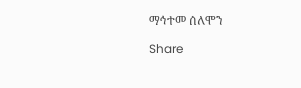ማኅተመ ሰለሞን

Share